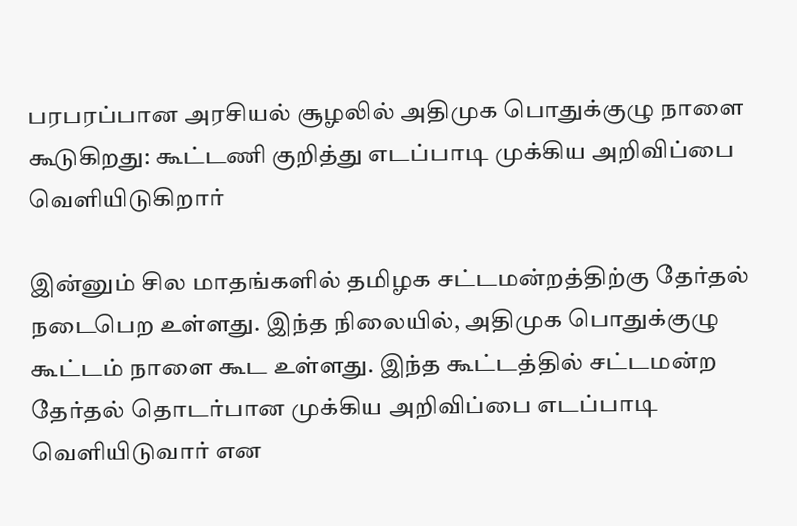பரபரப்பான அரசியல் சூழலில் அதிமுக பொதுக்குழு நாளை கூடுகிறது: கூட்டணி குறித்து எடப்பாடி முக்கிய அறிவிப்பை  வெளியிடுகிறார்

இன்னும் சில மாதங்களில் தமிழக சட்டமன்றத்திற்கு தேர்தல் நடைபெற உள்ளது. இந்த நிலையில், அதிமுக பொதுக்குழு கூட்டம் நாளை கூட உள்ளது. இந்த கூட்டத்தில் சட்டமன்ற தேர்தல் தொடர்பான முக்கிய அறிவிப்பை எடப்பாடி வெளியிடுவார் என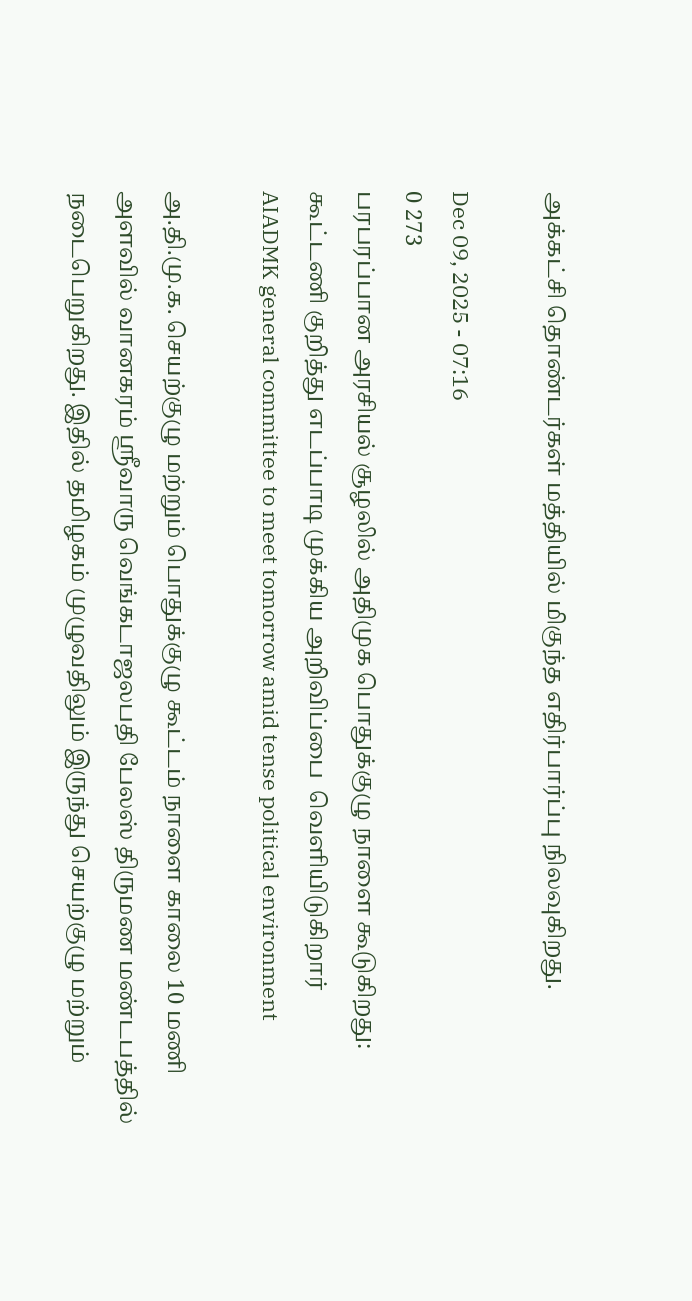அக்கட்சி தொண்டர்கள் மத்தியில் மிகுந்த எதிர்பார்ப்பு நிலவுகிறது.

Dec 09, 2025 - 07:16
0 273
பரபரப்பான அரசியல் சூழலில் அதிமுக பொதுக்குழு நாளை கூடுகிறது: கூட்டணி குறித்து எடப்பாடி முக்கிய அறிவிப்பை  வெளியிடுகிறார்
AIADMK general committee to meet tomorrow amid tense political environment

அ.தி.மு.க. செயற்குழு மற்றும் பொதுக்குழு கூட்டம் நாளை காலை 10 மணி அளவில் வானகரம் ஸ்ரீவாரு வெங்கடாஜலபதி பேலஸ் திருமண மண்டபத்தில் நடைபெறுகிறது. இதில் தமிழகம் முழுவதிலும் இருந்து செயற்குழு மற்றும்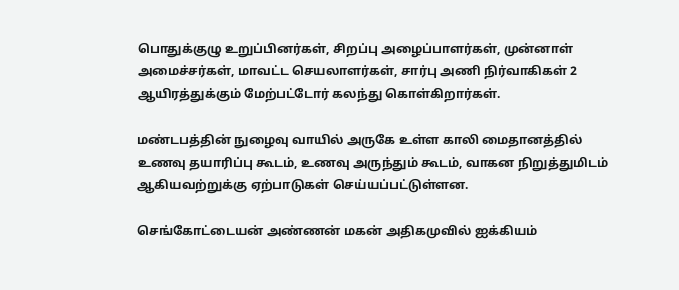பொதுக்குழு உறுப்பினர்கள், சிறப்பு அழைப்பாளர்கள், முன்னாள் அமைச்சர்கள், மாவட்ட செயலாளர்கள், சார்பு அணி நிர்வாகிகள் 2 ஆயிரத்துக்கும் மேற்பட்டோர் கலந்து கொள்கிறார்கள்.

மண்டபத்தின் நுழைவு வாயில் அருகே உள்ள காலி மைதானத்தில் உணவு தயாரிப்பு கூடம், உணவு அருந்தும் கூடம், வாகன நிறுத்துமிடம் ஆகியவற்றுக்கு ஏற்பாடுகள் செய்யப்பட்டுள்ளன.

செங்கோட்டையன் அண்ணன் மகன் அதிகமுவில் ஐக்கியம்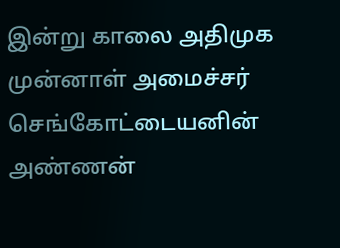இன்று காலை அதிமுக முன்னாள் அமைச்சர் செங்கோட்டையனின் அண்ணன்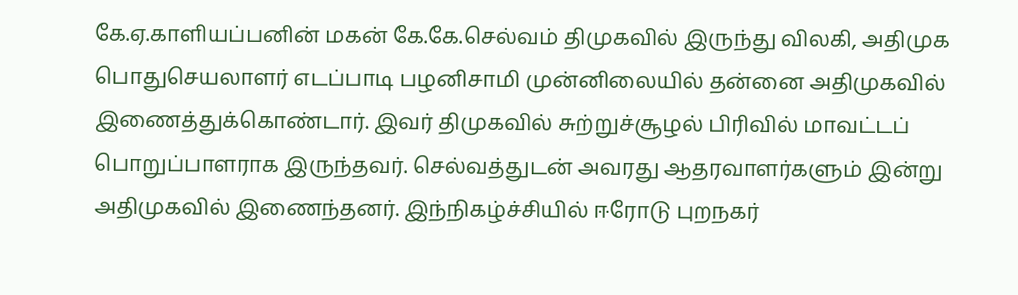கே.ஏ.காளியப்பனின் மகன் கே.கே.செல்வம் திமுகவில் இருந்து விலகி, அதிமுக பொதுசெயலாளர் எடப்பாடி பழனிசாமி முன்னிலையில் தன்னை அதிமுகவில் இணைத்துக்கொண்டார். இவர் திமுகவில் சுற்றுச்சூழல் பிரிவில் மாவட்டப் பொறுப்பாளராக இருந்தவர். செல்வத்துடன் அவரது ஆதரவாளர்களும் இன்று அதிமுகவில் இணைந்தனர். இந்நிகழ்ச்சியில் ஈரோடு புறநகர்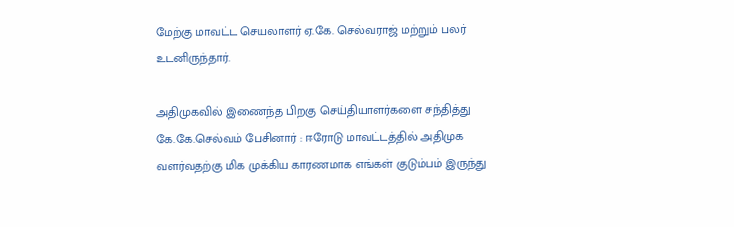மேற்கு மாவட்ட செயலாளர் ஏ.கே. செல்வராஜ் மற்றும் பலர் உடனிருந்தார்.

அதிமுகவில் இணைந்த பிறகு செய்தியாளர்களை சந்தித்து கே.கே.செல்வம் பேசினார் : ஈரோடு மாவட்டத்தில் அதிமுக வளர்வதற்கு மிக முக்கிய காரணமாக எங்கள் குடும்பம் இருந்து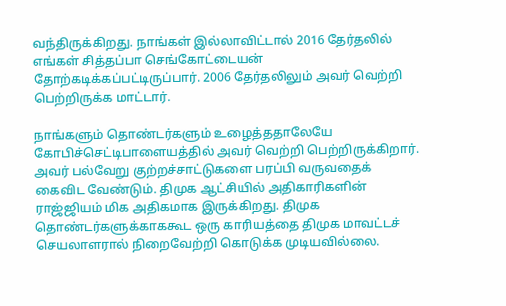வந்திருக்கிறது. நாங்கள் இல்லாவிட்டால் 2016 தேர்தலில் எங்கள் சித்தப்பா செங்கோட்டையன் தோற்கடிக்கப்பட்டிருப்பார். 2006 தேர்தலிலும் அவர் வெற்றி பெற்றிருக்க மாட்டார்.

நாங்களும் தொண்டர்களும் உழைத்ததாலேயே கோபிச்செட்டிபாளையத்தில் அவர் வெற்றி பெற்றிருக்கிறார். அவர் பல்வேறு குற்றச்சாட்டுகளை பரப்பி வருவதைக் கைவிட வேண்டும். திமுக ஆட்சியில் அதிகாரிகளின் ராஜ்ஜியம் மிக அதிகமாக இருக்கிறது. திமுக தொண்டர்களுக்காககூட ஒரு காரியத்தை திமுக மாவட்டச் செயலாளரால் நிறைவேற்றி கொடுக்க முடியவில்லை.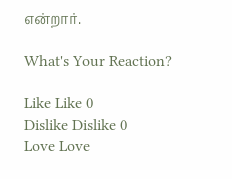என்றார்.

What's Your Reaction?

Like Like 0
Dislike Dislike 0
Love Love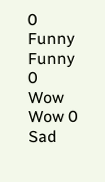0
Funny Funny 0
Wow Wow 0
Sad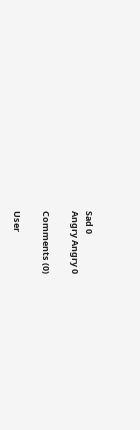Sad 0
Angry Angry 0

Comments (0)

User